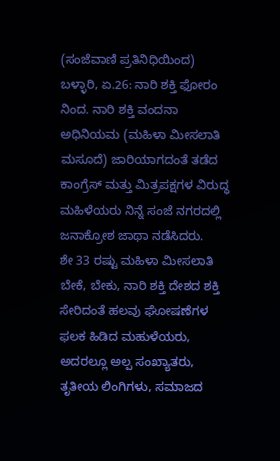(ಸಂಜೆವಾಣಿ ಪ್ರತಿನಿಧಿಯಿಂದ)
ಬಳ್ಳಾರಿ, ಏ.26: ನಾರಿ ಶಕ್ತಿ ಫೋರಂ ನಿಂದ. ನಾರಿ ಶಕ್ತಿ ವಂದನಾ ಅಧಿನಿಯಮ (ಮಹಿಳಾ ಮೀಸಲಾತಿ ಮಸೂದೆ) ಜಾರಿಯಾಗದಂತೆ ತಡೆದ ಕಾಂಗ್ರೆಸ್ ಮತ್ತು ಮಿತ್ರಪಕ್ಷಗಳ ವಿರುದ್ಧ ಮಹಿಳೆಯರು ನಿನ್ನೆ ಸಂಜೆ ನಗರದಲ್ಲಿ ಜನಾಕ್ರೋಶ ಜಾಥಾ ನಡೆಸಿದರು.
ಶೇ 33 ರಷ್ಟು ಮಹಿಳಾ ಮೀಸಲಾತಿ ಬೇಕೆ, ಬೇಕು, ನಾರಿ ಶಕ್ತಿ ದೇಶದ ಶಕ್ತಿ ಸೇರಿದಂತೆ ಹಲವು ಘೋಷಣೆಗಳ ಫಲಕ ಹಿಡಿದ ಮಹುಳೆಯರು, ಅದರಲ್ಲೂ ಅಲ್ಪ ಸಂಖ್ಯಾತರು, ತೃತೀಯ ಲಿಂಗಿಗಳು, ಸಮಾಜದ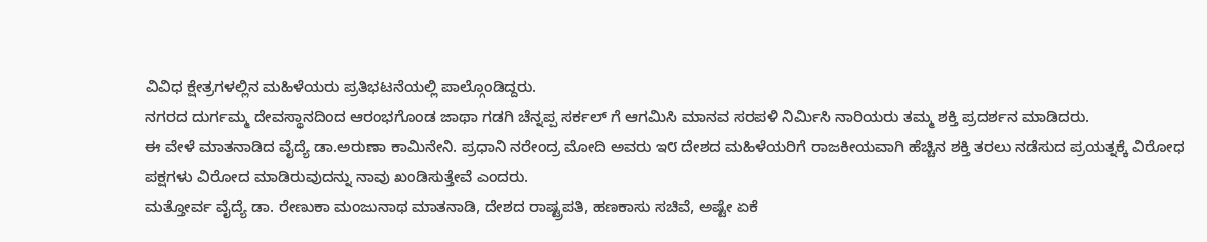ವಿವಿಧ ಕ್ಷೇತ್ರಗಳಲ್ಲಿನ ಮಹಿಳೆಯರು ಪ್ರತಿಭಟನೆಯಲ್ಲಿ ಪಾಲ್ಗೊಂಡಿದ್ದರು.
ನಗರದ ದುರ್ಗಮ್ಮ ದೇವಸ್ಥಾನದಿಂದ ಆರಂಭಗೊಂಡ ಜಾಥಾ ಗಡಗಿ ಚೆನ್ನಪ್ಪ ಸರ್ಕಲ್ ಗೆ ಆಗಮಿಸಿ ಮಾನವ ಸರಪಳಿ ನಿರ್ಮಿಸಿ ನಾರಿಯರು ತಮ್ಮ ಶಕ್ತಿ ಪ್ರದರ್ಶನ ಮಾಡಿದರು.
ಈ ವೇಳೆ ಮಾತನಾಡಿದ ವೈದ್ಯೆ ಡಾ.ಅರುಣಾ ಕಾಮಿನೇನಿ. ಪ್ರಧಾನಿ ನರೇಂದ್ರ ಮೋದಿ ಅವರು ಇ೮ ದೇಶದ ಮಹಿಳೆಯರಿಗೆ ರಾಜಕೀಯವಾಗಿ ಹೆಚ್ಚಿನ ಶಕ್ತಿ ತರಲು ನಡೆಸುದ ಪ್ರಯತ್ನಕ್ಕೆ ವಿರೋಧ ಪಕ್ಷಗಳು ವಿರೋದ ಮಾಡಿರುವುದನ್ನು ನಾವು ಖಂಡಿಸುತ್ತೇವೆ ಎಂದರು.
ಮತ್ತೋರ್ವ ವೈದ್ಯೆ ಡಾ. ರೇಣುಕಾ ಮಂಜುನಾಥ ಮಾತನಾಡಿ, ದೇಶದ ರಾಷ್ಟ್ರಪತಿ, ಹಣಕಾಸು ಸಚಿವೆ, ಅಷ್ಟೇ ಏಕೆ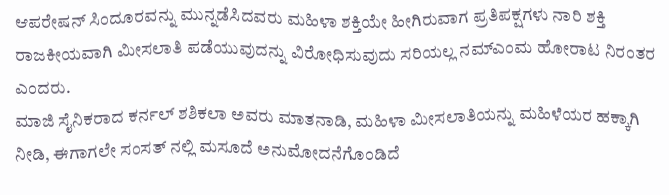ಆಪರೇಷನ್ ಸಿಂದೂರವನ್ನು ಮುನ್ನಡೆಸಿದವರು ಮಹಿಳಾ ಶಕ್ತಿಯೇ ಹೀಗಿರುವಾಗ ಪ್ರತಿಪಕ್ಷಗಳು ನಾರಿ ಶಕ್ತಿ ರಾಜಕೀಯವಾಗಿ ಮೀಸಲಾತಿ ಪಡೆಯುವುದನ್ನು ವಿರೋಧಿಸುವುದು ಸರಿಯಲ್ಲ ನಮ್ಎಂಮ ಹೋರಾಟ ನಿರಂತರ ಎಂದರು.
ಮಾಜಿ ಸೈನಿಕರಾದ ಕರ್ನಲ್ ಶಶಿಕಲಾ ಅವರು ಮಾತನಾಡಿ, ಮಹಿಳಾ ಮೀಸಲಾತಿಯನ್ನು ಮಹಿಳೆಯರ ಹಕ್ಕಾಗಿ ನೀಡಿ, ಈಗಾಗಲೇ ಸಂಸತ್ ನಲ್ಲಿ ಮಸೂದೆ ಅನುಮೋದನೆಗೊಂಡಿದೆ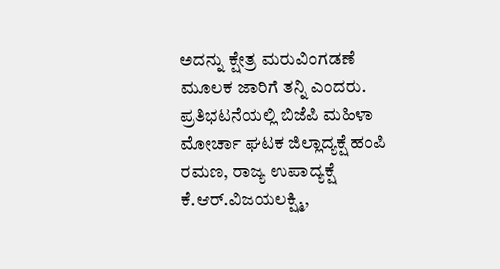ಅದನ್ನು ಕ್ಷೇತ್ರ ಮರುವಿಂಗಡಣೆ ಮೂಲಕ ಜಾರಿಗೆ ತನ್ನಿ ಎಂದರು.
ಪ್ರತಿಭಟನೆಯಲ್ಲಿ ಬಿಜೆಪಿ ಮಹಿಳಾ ಮೋರ್ಚಾ ಘಟಕ ಜಿಲ್ಲಾದ್ಯಕ್ಷೆ ಹಂಪಿ ರಮಣ, ರಾಜ್ಯ ಉಪಾದ್ಯಕ್ಷೆ ಕೆ.ಆರ್.ವಿಜಯಲಕ್ಷ್ಮಿ,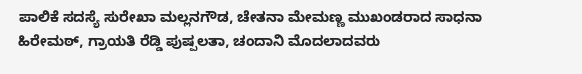ಪಾಲಿಕೆ ಸದಸ್ಯೆ ಸುರೇಖಾ ಮಲ್ಲನಗೌಡ, ಚೇತನಾ ಮೇಮಣ್ಣ ಮುಖಂಡರಾದ ಸಾಧನಾ ಹಿರೇಮಠ್, ಗ್ರಾಯತಿ ರೆಡ್ಡಿ ಪುಷ್ಪಲತಾ, ಚಂದಾನಿ ಮೊದಲಾದವರು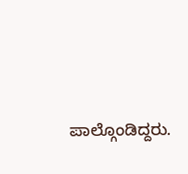ಪಾಲ್ಗೊಂಡಿದ್ದರು.